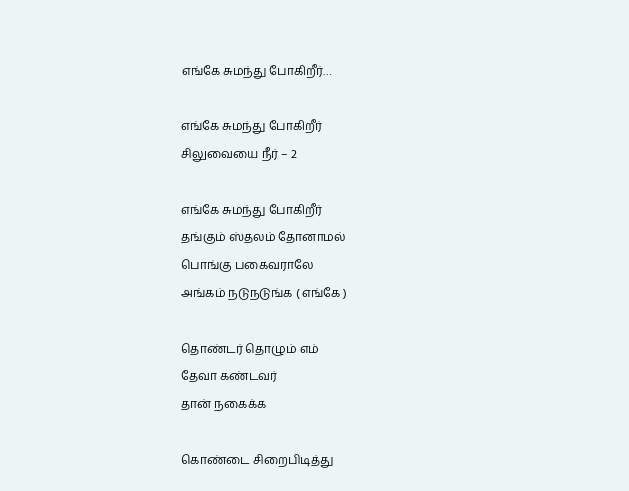எங்கே சுமந்து போகிறீர்…

எங்கே சுமந்து போகிறீர்
சிலுவையை நீர் – 2

எங்கே சுமந்து போகிறீர்
தங்கும் ஸ்தலம் தோனாமல்
பொங்கு பகைவராலே
அங்கம் நடுநடுங்க ( எங்கே )

தொண்டர் தொழும் எம்
தேவா கண்டவர்
தான் நகைக்க

கொண்டை சிறைபிடித்து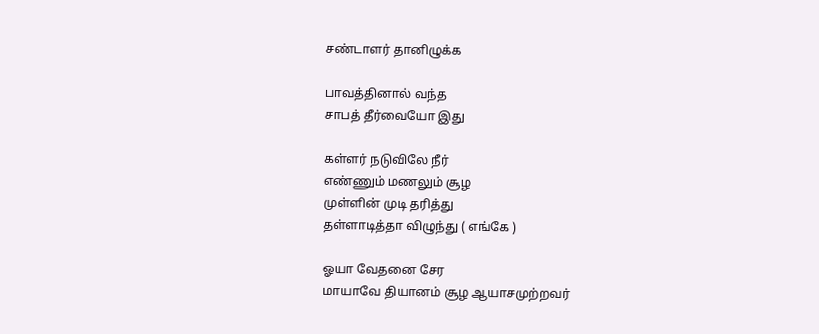சண்டாளர் தானிழுக்க

பாவத்தினால் வந்த
சாபத் தீர்வையோ இது

கள்ளர் நடுவிலே நீர்
எண்ணும் மணலும் சூழ
முள்ளின் முடி தரித்து
தள்ளாடித்தா விழுந்து ( எங்கே )

ஓயா வேதனை சேர
மாயாவே தியானம் சூழ ஆயாசமுற்றவர்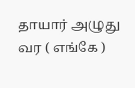தாயார் அழுது வர ( எங்கே )